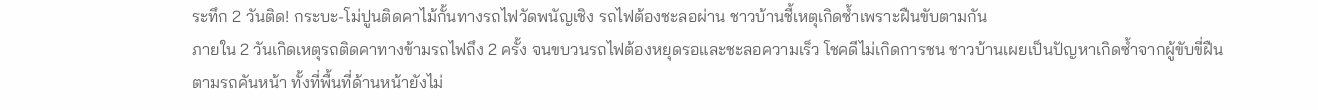ระทึก 2 วันติด! กระบะ-โม่ปูนติดคาไม้กั้นทางรถไฟวัดพนัญเชิง รถไฟต้องชะลอผ่าน ชาวบ้านชี้เหตุเกิดซ้ำเพราะฝืนขับตามกัน
ภายใน 2 วันเกิดเหตุรถติดคาทางข้ามรถไฟถึง 2 ครั้ง จนขบวนรถไฟต้องหยุดรอและชะลอความเร็ว โชคดีไม่เกิดการชน ชาวบ้านเผยเป็นปัญหาเกิดซ้ำจากผู้ขับขี่ฝืนตามรถคันหน้า ทั้งที่พื้นที่ด้านหน้ายังไม่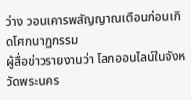ว่าง วอนเคารพสัญญาณเตือนก่อนเกิดโศกนาฏกรรม
ผู้สื่อข่าวรายงานว่า โลกออนไลน์ในจังหวัดพระนคร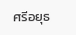ศรีอยุธ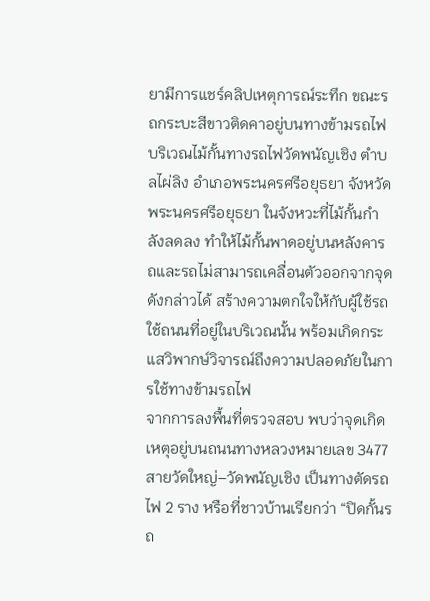ยามีการแชร์คลิปเหตุการณ์ระทึก ขณะรถกระบะสีขาวติดคาอยู่บนทางข้ามรถไฟบริเวณไม้กั้นทางรถไฟวัดพนัญเชิง ตำบลไผ่ลิง อำเภอพระนครศรีอยุธยา จังหวัดพระนครศรีอยุธยา ในจังหวะที่ไม้กั้นกำลังลดลง ทำให้ไม้กั้นพาดอยู่บนหลังคารถและรถไม่สามารถเคลื่อนตัวออกจากจุดดังกล่าวได้ สร้างความตกใจให้กับผู้ใช้รถใช้ถนนที่อยู่ในบริเวณนั้น พร้อมเกิดกระแสวิพากษ์วิจารณ์ถึงความปลอดภัยในการใช้ทางข้ามรถไฟ
จากการลงพื้นที่ตรวจสอบ พบว่าจุดเกิดเหตุอยู่บนถนนทางหลวงหมายเลข 3477 สายวัดใหญ่–วัดพนัญเชิง เป็นทางตัดรถไฟ 2 ราง หรือที่ชาวบ้านเรียกว่า “ปิดกั้นรถ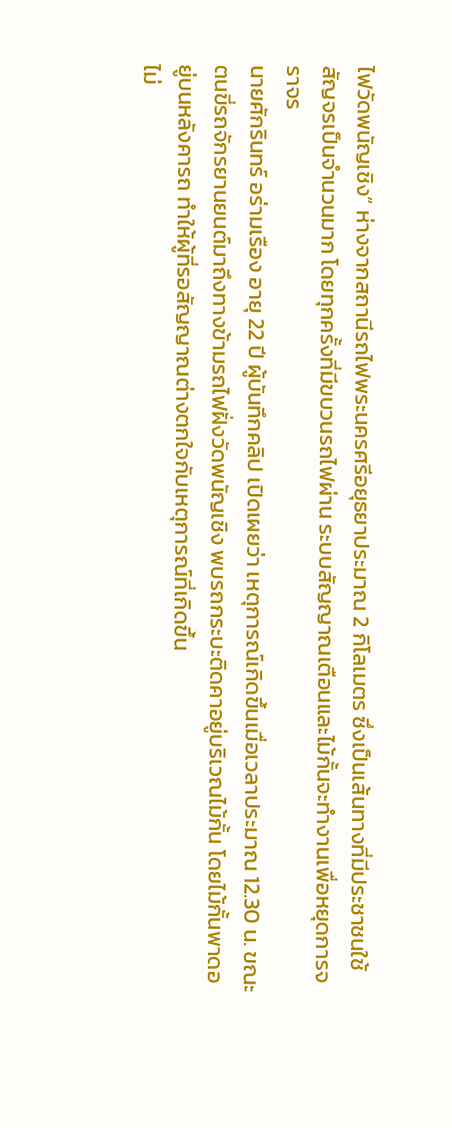ไฟวัดพนัญเชิง” ห่างจากสถานีรถไฟพระนครศรีอยุธยาประมาณ 2 กิโลเมตร ซึ่งเป็นเส้นทางที่มีประชาชนใช้สัญจรเป็นจำนวนมาก โดยทุกครั้งที่มีขบวนรถไฟผ่าน ระบบสัญญาณเตือนและไม้กั้นจะทำงานเพื่อหยุดการจราจร
นายศักรินทร์ อร่ามเรือง อายุ 22 ปี ผู้บันทึกคลิป เปิดเผยว่า เหตุการณ์เกิดขึ้นเมื่อเวลาประมาณ 12.30 น. ขณะตนขี่รถจักรยานยนต์มาถึงทางข้ามรถไฟฝั่งวัดพนัญเชิง พบรถกระบะติดคาอยู่บริเวณไม้กั้น โดยไม้กั้นพาดอยู่บนหลังคารถ ทำให้ผู้ที่รอสัญญาณต่างตกใจกับเหตุการณ์ที่เกิดขึ้น
ไม่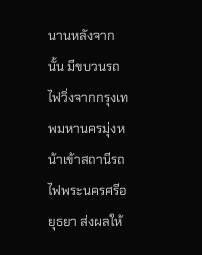นานหลังจากนั้น มีขบวนรถไฟวิ่งจากกรุงเทพมหานครมุ่งหน้าเข้าสถานีรถไฟพระนครศรีอยุธยา ส่งผลให้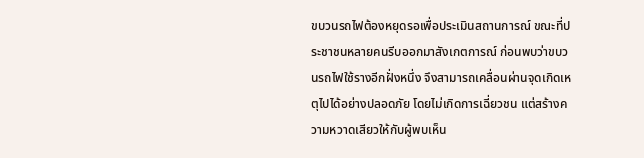ขบวนรถไฟต้องหยุดรอเพื่อประเมินสถานการณ์ ขณะที่ประชาชนหลายคนรีบออกมาสังเกตการณ์ ก่อนพบว่าขบวนรถไฟใช้รางอีกฝั่งหนึ่ง จึงสามารถเคลื่อนผ่านจุดเกิดเหตุไปได้อย่างปลอดภัย โดยไม่เกิดการเฉี่ยวชน แต่สร้างความหวาดเสียวให้กับผู้พบเห็น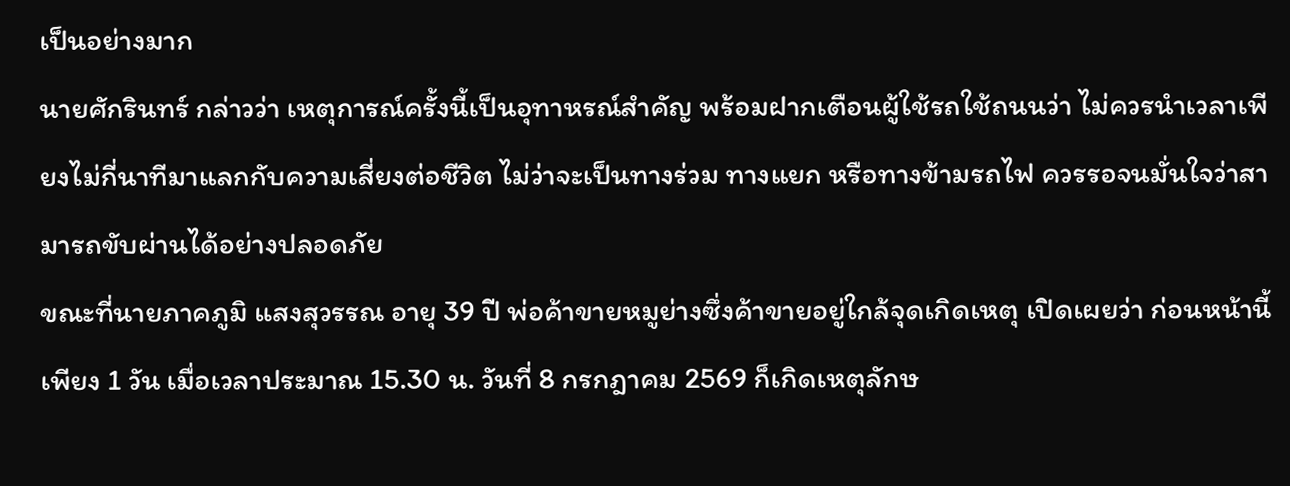เป็นอย่างมาก
นายศักรินทร์ กล่าวว่า เหตุการณ์ครั้งนี้เป็นอุทาหรณ์สำคัญ พร้อมฝากเตือนผู้ใช้รถใช้ถนนว่า ไม่ควรนำเวลาเพียงไม่กี่นาทีมาแลกกับความเสี่ยงต่อชีวิต ไม่ว่าจะเป็นทางร่วม ทางแยก หรือทางข้ามรถไฟ ควรรอจนมั่นใจว่าสามารถขับผ่านได้อย่างปลอดภัย
ขณะที่นายภาคภูมิ แสงสุวรรณ อายุ 39 ปี พ่อค้าขายหมูย่างซึ่งค้าขายอยู่ใกล้จุดเกิดเหตุ เปิดเผยว่า ก่อนหน้านี้เพียง 1 วัน เมื่อเวลาประมาณ 15.30 น. วันที่ 8 กรกฎาคม 2569 ก็เกิดเหตุลักษ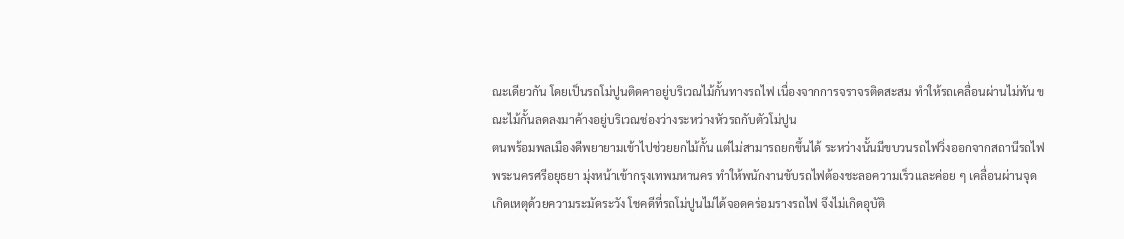ณะเดียวกัน โดยเป็นรถโม่ปูนติดคาอยู่บริเวณไม้กั้นทางรถไฟ เนื่องจากการจราจรติดสะสม ทำให้รถเคลื่อนผ่านไม่ทัน ขณะไม้กั้นลดลงมาค้างอยู่บริเวณช่องว่างระหว่างหัวรถกับตัวโม่ปูน
ตนพร้อมพลเมืองดีพยายามเข้าไปช่วยยกไม้กั้น แต่ไม่สามารถยกขึ้นได้ ระหว่างนั้นมีขบวนรถไฟวิ่งออกจากสถานีรถไฟพระนครศรีอยุธยา มุ่งหน้าเข้ากรุงเทพมหานคร ทำให้พนักงานขับรถไฟต้องชะลอความเร็วและค่อย ๆ เคลื่อนผ่านจุดเกิดเหตุด้วยความระมัดระวัง โชคดีที่รถโม่ปูนไม่ได้จอดคร่อมรางรถไฟ จึงไม่เกิดอุบัติ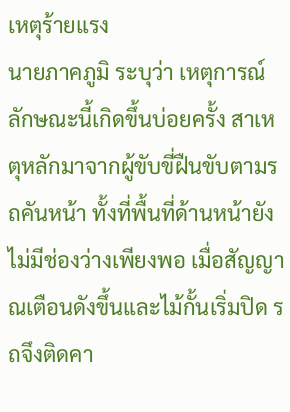เหตุร้ายแรง
นายภาคภูมิ ระบุว่า เหตุการณ์ลักษณะนี้เกิดขึ้นบ่อยครั้ง สาเหตุหลักมาจากผู้ขับขี่ฝืนขับตามรถคันหน้า ทั้งที่พื้นที่ด้านหน้ายังไม่มีช่องว่างเพียงพอ เมื่อสัญญาณเตือนดังขึ้นและไม้กั้นเริ่มปิด รถจึงติดคา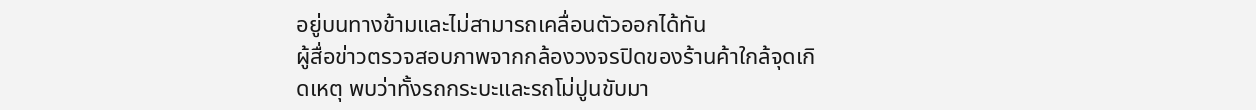อยู่บนทางข้ามและไม่สามารถเคลื่อนตัวออกได้ทัน
ผู้สื่อข่าวตรวจสอบภาพจากกล้องวงจรปิดของร้านค้าใกล้จุดเกิดเหตุ พบว่าทั้งรถกระบะและรถโม่ปูนขับมา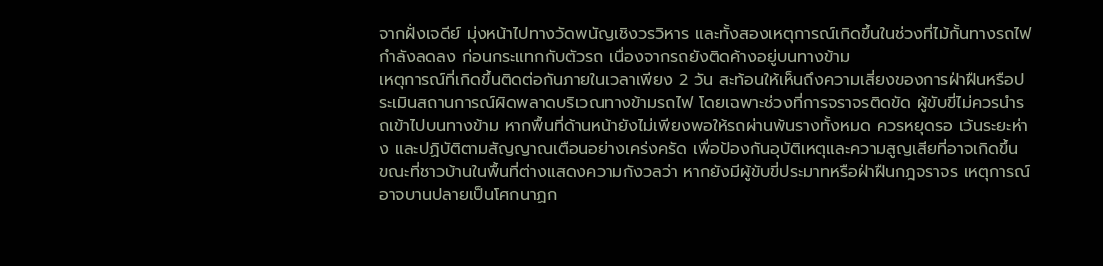จากฝั่งเจดีย์ มุ่งหน้าไปทางวัดพนัญเชิงวรวิหาร และทั้งสองเหตุการณ์เกิดขึ้นในช่วงที่ไม้กั้นทางรถไฟกำลังลดลง ก่อนกระแทกกับตัวรถ เนื่องจากรถยังติดค้างอยู่บนทางข้าม
เหตุการณ์ที่เกิดขึ้นติดต่อกันภายในเวลาเพียง 2 วัน สะท้อนให้เห็นถึงความเสี่ยงของการฝ่าฝืนหรือประเมินสถานการณ์ผิดพลาดบริเวณทางข้ามรถไฟ โดยเฉพาะช่วงที่การจราจรติดขัด ผู้ขับขี่ไม่ควรนำรถเข้าไปบนทางข้าม หากพื้นที่ด้านหน้ายังไม่เพียงพอให้รถผ่านพ้นรางทั้งหมด ควรหยุดรอ เว้นระยะห่าง และปฏิบัติตามสัญญาณเตือนอย่างเคร่งครัด เพื่อป้องกันอุบัติเหตุและความสูญเสียที่อาจเกิดขึ้น ขณะที่ชาวบ้านในพื้นที่ต่างแสดงความกังวลว่า หากยังมีผู้ขับขี่ประมาทหรือฝ่าฝืนกฎจราจร เหตุการณ์อาจบานปลายเป็นโศกนาฏก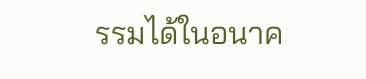รรมได้ในอนาค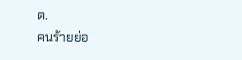ต.
คนร้ายย่อ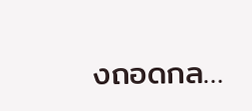งถอดกล…